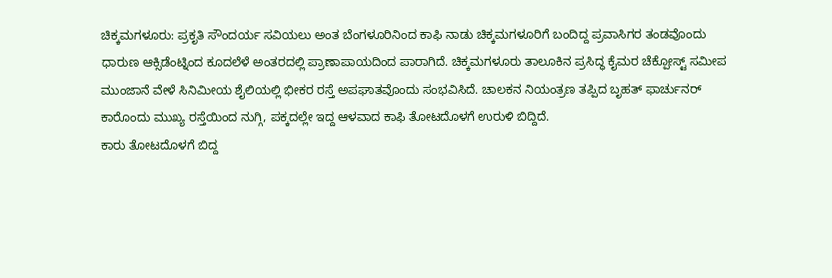ಚಿಕ್ಕಮಗಳೂರು: ಪ್ರಕೃತಿ ಸೌಂದರ್ಯ ಸವಿಯಲು ಅಂತ ಬೆಂಗಳೂರಿನಿಂದ ಕಾಫಿ ನಾಡು ಚಿಕ್ಕಮಗಳೂರಿಗೆ ಬಂದಿದ್ದ ಪ್ರವಾಸಿಗರ ತಂಡವೊಂದು ಧಾರುಣ ಆಕ್ಸಿಡೆಂಟ್ನಿಂದ ಕೂದಲೆಳೆ ಅಂತರದಲ್ಲಿ ಪ್ರಾಣಾಪಾಯದಿಂದ ಪಾರಾಗಿದೆ. ಚಿಕ್ಕಮಗಳೂರು ತಾಲೂಕಿನ ಪ್ರಸಿದ್ಧ ಕೈಮರ ಚೆಕ್ಪೋಸ್ಟ್ ಸಮೀಪ ಮುಂಜಾನೆ ವೇಳೆ ಸಿನಿಮೀಯ ಶೈಲಿಯಲ್ಲಿ ಭೀಕರ ರಸ್ತೆ ಅಪಘಾತವೊಂದು ಸಂಭವಿಸಿದೆ. ಚಾಲಕನ ನಿಯಂತ್ರಣ ತಪ್ಪಿದ ಬೃಹತ್ ಫಾರ್ಚುನರ್ ಕಾರೊಂದು ಮುಖ್ಯ ರಸ್ತೆಯಿಂದ ನುಗ್ಗಿ, ಪಕ್ಕದಲ್ಲೇ ಇದ್ದ ಆಳವಾದ ಕಾಫಿ ತೋಟದೊಳಗೆ ಉರುಳಿ ಬಿದ್ದಿದೆ.
ಕಾರು ತೋಟದೊಳಗೆ ಬಿದ್ದ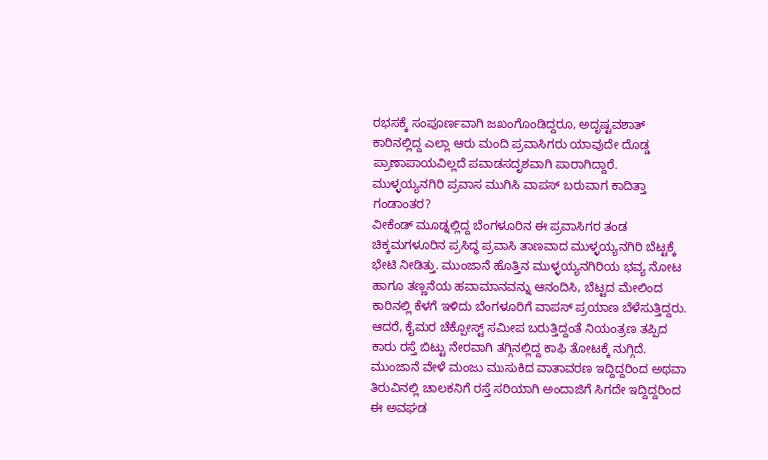ರಭಸಕ್ಕೆ ಸಂಪೂರ್ಣವಾಗಿ ಜಖಂಗೊಂಡಿದ್ದರೂ, ಅದೃಷ್ಟವಶಾತ್ ಕಾರಿನಲ್ಲಿದ್ದ ಎಲ್ಲಾ ಆರು ಮಂದಿ ಪ್ರವಾಸಿಗರು ಯಾವುದೇ ದೊಡ್ಡ ಪ್ರಾಣಾಪಾಯವಿಲ್ಲದೆ ಪವಾಡಸದೃಶವಾಗಿ ಪಾರಾಗಿದ್ದಾರೆ.
ಮುಳ್ಳಯ್ಯನಗಿರಿ ಪ್ರವಾಸ ಮುಗಿಸಿ ವಾಪಸ್ ಬರುವಾಗ ಕಾದಿತ್ತಾ ಗಂಡಾಂತರ?
ವೀಕೆಂಡ್ ಮೂಡ್ನಲ್ಲಿದ್ದ ಬೆಂಗಳೂರಿನ ಈ ಪ್ರವಾಸಿಗರ ತಂಡ ಚಿಕ್ಕಮಗಳೂರಿನ ಪ್ರಸಿದ್ಧ ಪ್ರವಾಸಿ ತಾಣವಾದ ಮುಳ್ಳಯ್ಯನಗಿರಿ ಬೆಟ್ಟಕ್ಕೆ ಭೇಟಿ ನೀಡಿತ್ತು. ಮುಂಜಾನೆ ಹೊತ್ತಿನ ಮುಳ್ಳಯ್ಯನಗಿರಿಯ ಭವ್ಯ ನೋಟ ಹಾಗೂ ತಣ್ಣನೆಯ ಹವಾಮಾನವನ್ನು ಆನಂದಿಸಿ, ಬೆಟ್ಟದ ಮೇಲಿಂದ ಕಾರಿನಲ್ಲಿ ಕೆಳಗೆ ಇಳಿದು ಬೆಂಗಳೂರಿಗೆ ವಾಪಸ್ ಪ್ರಯಾಣ ಬೆಳೆಸುತ್ತಿದ್ದರು. ಆದರೆ, ಕೈಮರ ಚೆಕ್ಪೋಸ್ಟ್ ಸಮೀಪ ಬರುತ್ತಿದ್ದಂತೆ ನಿಯಂತ್ರಣ ತಪ್ಪಿದ ಕಾರು ರಸ್ತೆ ಬಿಟ್ಟು ನೇರವಾಗಿ ತಗ್ಗಿನಲ್ಲಿದ್ದ ಕಾಫಿ ತೋಟಕ್ಕೆ ನುಗ್ಗಿದೆ.
ಮುಂಜಾನೆ ವೇಳೆ ಮಂಜು ಮುಸುಕಿದ ವಾತಾವರಣ ಇದ್ದಿದ್ದರಿಂದ ಅಥವಾ ತಿರುವಿನಲ್ಲಿ ಚಾಲಕನಿಗೆ ರಸ್ತೆ ಸರಿಯಾಗಿ ಅಂದಾಜಿಗೆ ಸಿಗದೇ ಇದ್ದಿದ್ದರಿಂದ ಈ ಅವಘಡ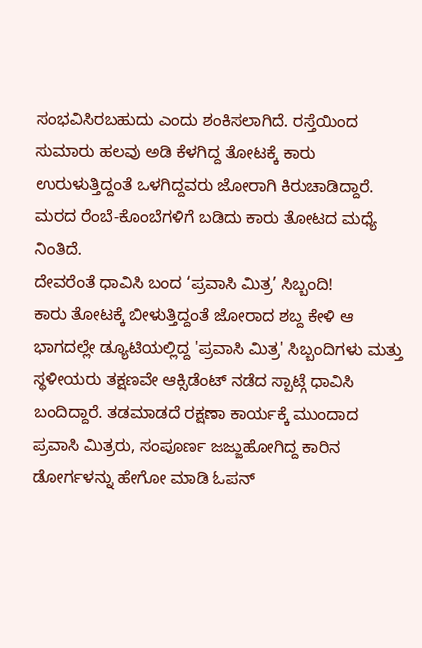ಸಂಭವಿಸಿರಬಹುದು ಎಂದು ಶಂಕಿಸಲಾಗಿದೆ. ರಸ್ತೆಯಿಂದ ಸುಮಾರು ಹಲವು ಅಡಿ ಕೆಳಗಿದ್ದ ತೋಟಕ್ಕೆ ಕಾರು ಉರುಳುತ್ತಿದ್ದಂತೆ ಒಳಗಿದ್ದವರು ಜೋರಾಗಿ ಕಿರುಚಾಡಿದ್ದಾರೆ. ಮರದ ರೆಂಬೆ-ಕೊಂಬೆಗಳಿಗೆ ಬಡಿದು ಕಾರು ತೋಟದ ಮಧ್ಯೆ ನಿಂತಿದೆ.
ದೇವರೆಂತೆ ಧಾವಿಸಿ ಬಂದ ‘ಪ್ರವಾಸಿ ಮಿತ್ರ’ ಸಿಬ್ಬಂದಿ!
ಕಾರು ತೋಟಕ್ಕೆ ಬೀಳುತ್ತಿದ್ದಂತೆ ಜೋರಾದ ಶಬ್ದ ಕೇಳಿ ಆ ಭಾಗದಲ್ಲೇ ಡ್ಯೂಟಿಯಲ್ಲಿದ್ದ 'ಪ್ರವಾಸಿ ಮಿತ್ರ' ಸಿಬ್ಬಂದಿಗಳು ಮತ್ತು ಸ್ಥಳೀಯರು ತಕ್ಷಣವೇ ಆಕ್ಸಿಡೆಂಟ್ ನಡೆದ ಸ್ಪಾಟ್ಗೆ ಧಾವಿಸಿ ಬಂದಿದ್ದಾರೆ. ತಡಮಾಡದೆ ರಕ್ಷಣಾ ಕಾರ್ಯಕ್ಕೆ ಮುಂದಾದ ಪ್ರವಾಸಿ ಮಿತ್ರರು, ಸಂಪೂರ್ಣ ಜಜ್ಜುಹೋಗಿದ್ದ ಕಾರಿನ ಡೋರ್ಗಳನ್ನು ಹೇಗೋ ಮಾಡಿ ಓಪನ್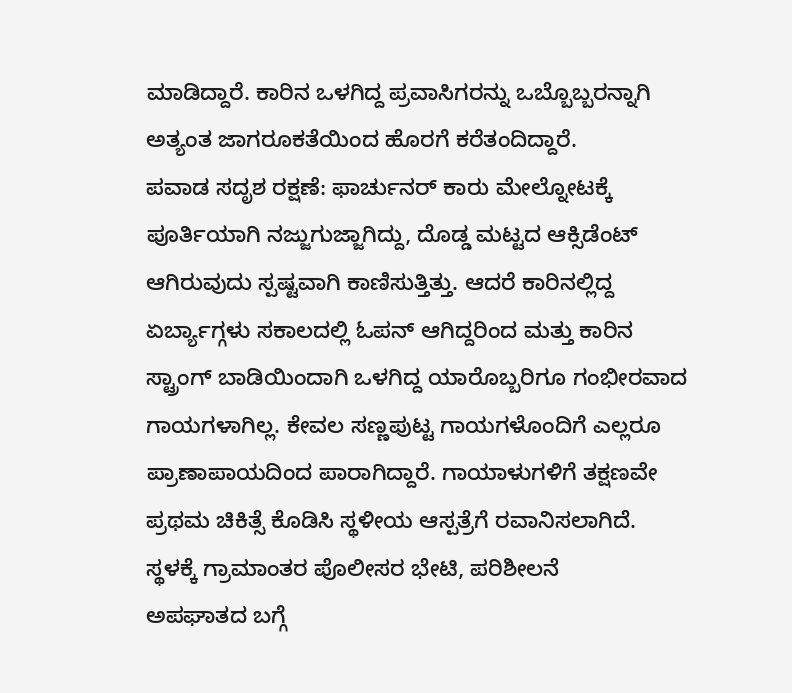ಮಾಡಿದ್ದಾರೆ. ಕಾರಿನ ಒಳಗಿದ್ದ ಪ್ರವಾಸಿಗರನ್ನು ಒಬ್ಬೊಬ್ಬರನ್ನಾಗಿ ಅತ್ಯಂತ ಜಾಗರೂಕತೆಯಿಂದ ಹೊರಗೆ ಕರೆತಂದಿದ್ದಾರೆ.
ಪವಾಡ ಸದೃಶ ರಕ್ಷಣೆ: ಫಾರ್ಚುನರ್ ಕಾರು ಮೇಲ್ನೋಟಕ್ಕೆ ಪೂರ್ತಿಯಾಗಿ ನಜ್ಜುಗುಜ್ಜಾಗಿದ್ದು, ದೊಡ್ಡ ಮಟ್ಟದ ಆಕ್ಸಿಡೆಂಟ್ ಆಗಿರುವುದು ಸ್ಪಷ್ಟವಾಗಿ ಕಾಣಿಸುತ್ತಿತ್ತು. ಆದರೆ ಕಾರಿನಲ್ಲಿದ್ದ ಏರ್ಬ್ಯಾಗ್ಗಳು ಸಕಾಲದಲ್ಲಿ ಓಪನ್ ಆಗಿದ್ದರಿಂದ ಮತ್ತು ಕಾರಿನ ಸ್ಟ್ರಾಂಗ್ ಬಾಡಿಯಿಂದಾಗಿ ಒಳಗಿದ್ದ ಯಾರೊಬ್ಬರಿಗೂ ಗಂಭೀರವಾದ ಗಾಯಗಳಾಗಿಲ್ಲ. ಕೇವಲ ಸಣ್ಣಪುಟ್ಟ ಗಾಯಗಳೊಂದಿಗೆ ಎಲ್ಲರೂ ಪ್ರಾಣಾಪಾಯದಿಂದ ಪಾರಾಗಿದ್ದಾರೆ. ಗಾಯಾಳುಗಳಿಗೆ ತಕ್ಷಣವೇ ಪ್ರಥಮ ಚಿಕಿತ್ಸೆ ಕೊಡಿಸಿ ಸ್ಥಳೀಯ ಆಸ್ಪತ್ರೆಗೆ ರವಾನಿಸಲಾಗಿದೆ.
ಸ್ಥಳಕ್ಕೆ ಗ್ರಾಮಾಂತರ ಪೊಲೀಸರ ಭೇಟಿ, ಪರಿಶೀಲನೆ
ಅಪಘಾತದ ಬಗ್ಗೆ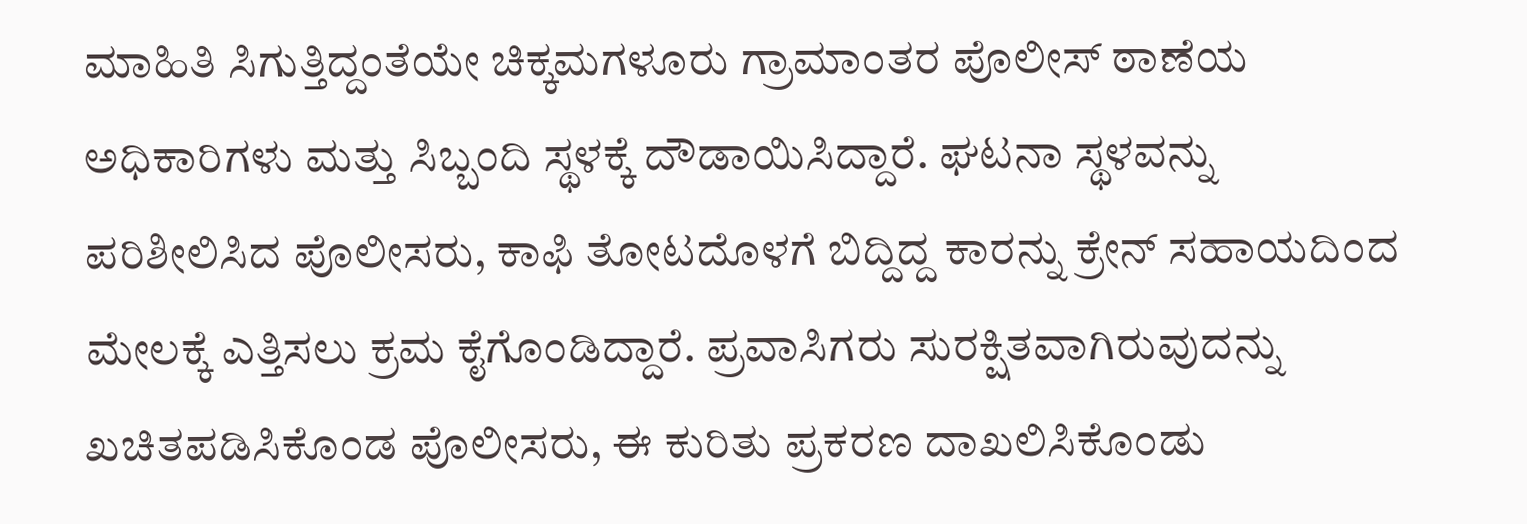ಮಾಹಿತಿ ಸಿಗುತ್ತಿದ್ದಂತೆಯೇ ಚಿಕ್ಕಮಗಳೂರು ಗ್ರಾಮಾಂತರ ಪೊಲೀಸ್ ಠಾಣೆಯ ಅಧಿಕಾರಿಗಳು ಮತ್ತು ಸಿಬ್ಬಂದಿ ಸ್ಥಳಕ್ಕೆ ದೌಡಾಯಿಸಿದ್ದಾರೆ. ಘಟನಾ ಸ್ಥಳವನ್ನು ಪರಿಶೀಲಿಸಿದ ಪೊಲೀಸರು, ಕಾಫಿ ತೋಟದೊಳಗೆ ಬಿದ್ದಿದ್ದ ಕಾರನ್ನು ಕ್ರೇನ್ ಸಹಾಯದಿಂದ ಮೇಲಕ್ಕೆ ಎತ್ತಿಸಲು ಕ್ರಮ ಕೈಗೊಂಡಿದ್ದಾರೆ. ಪ್ರವಾಸಿಗರು ಸುರಕ್ಷಿತವಾಗಿರುವುದನ್ನು ಖಚಿತಪಡಿಸಿಕೊಂಡ ಪೊಲೀಸರು, ಈ ಕುರಿತು ಪ್ರಕರಣ ದಾಖಲಿಸಿಕೊಂಡು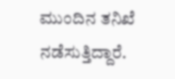ಮುಂದಿನ ತನಿಖೆ ನಡೆಸುತ್ತಿದ್ದಾರೆ.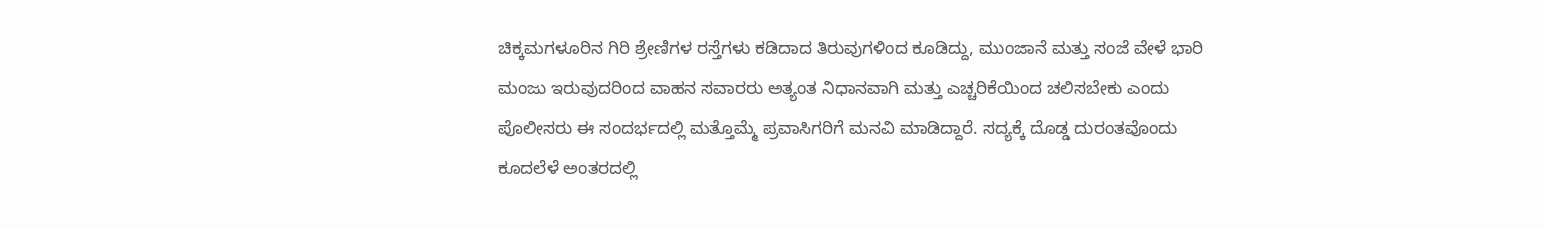ಚಿಕ್ಕಮಗಳೂರಿನ ಗಿರಿ ಶ್ರೇಣಿಗಳ ರಸ್ತೆಗಳು ಕಡಿದಾದ ತಿರುವುಗಳಿಂದ ಕೂಡಿದ್ದು, ಮುಂಜಾನೆ ಮತ್ತು ಸಂಜೆ ವೇಳೆ ಭಾರಿ ಮಂಜು ಇರುವುದರಿಂದ ವಾಹನ ಸವಾರರು ಅತ್ಯಂತ ನಿಧಾನವಾಗಿ ಮತ್ತು ಎಚ್ಚರಿಕೆಯಿಂದ ಚಲಿಸಬೇಕು ಎಂದು ಪೊಲೀಸರು ಈ ಸಂದರ್ಭದಲ್ಲಿ ಮತ್ತೊಮ್ಮೆ ಪ್ರವಾಸಿಗರಿಗೆ ಮನವಿ ಮಾಡಿದ್ದಾರೆ. ಸದ್ಯಕ್ಕೆ ದೊಡ್ಡ ದುರಂತವೊಂದು ಕೂದಲೆಳೆ ಅಂತರದಲ್ಲಿ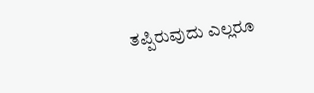ತಪ್ಪಿರುವುದು ಎಲ್ಲರೂ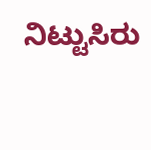ನಿಟ್ಟುಸಿರು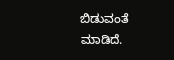ಬಿಡುವಂತೆ ಮಾಡಿದೆ.